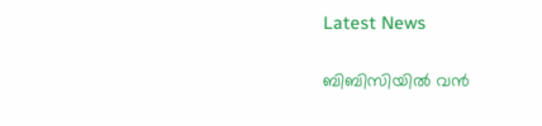Latest News

ബിബിസിയില്‍ വന്‍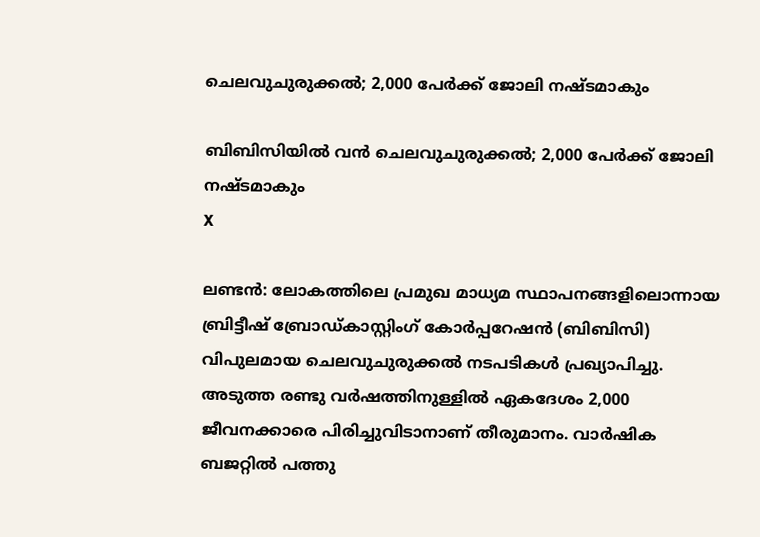ചെലവുചുരുക്കല്‍; 2,000 പേര്‍ക്ക് ജോലി നഷ്ടമാകും

ബിബിസിയില്‍ വന്‍ ചെലവുചുരുക്കല്‍; 2,000 പേര്‍ക്ക് ജോലി നഷ്ടമാകും
X

ലണ്ടന്‍: ലോകത്തിലെ പ്രമുഖ മാധ്യമ സ്ഥാപനങ്ങളിലൊന്നായ ബ്രിട്ടീഷ് ബ്രോഡ്കാസ്റ്റിംഗ് കോര്‍പ്പറേഷന്‍ (ബിബിസി) വിപുലമായ ചെലവുചുരുക്കല്‍ നടപടികള്‍ പ്രഖ്യാപിച്ചു. അടുത്ത രണ്ടു വര്‍ഷത്തിനുള്ളില്‍ ഏകദേശം 2,000 ജീവനക്കാരെ പിരിച്ചുവിടാനാണ് തീരുമാനം. വാര്‍ഷിക ബജറ്റില്‍ പത്തു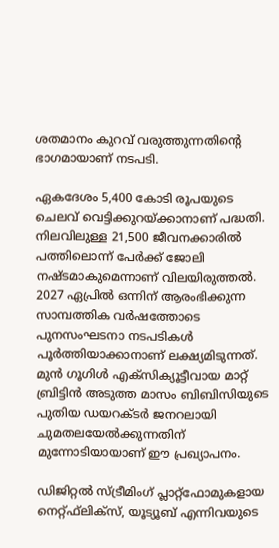ശതമാനം കുറവ് വരുത്തുന്നതിന്റെ ഭാഗമായാണ് നടപടി.

ഏകദേശം 5,400 കോടി രൂപയുടെ ചെലവ് വെട്ടിക്കുറയ്ക്കാനാണ് പദ്ധതി. നിലവിലുള്ള 21,500 ജീവനക്കാരില്‍ പത്തിലൊന്ന് പേര്‍ക്ക് ജോലി നഷ്ടമാകുമെന്നാണ് വിലയിരുത്തല്‍. 2027 ഏപ്രില്‍ ഒന്നിന് ആരംഭിക്കുന്ന സാമ്പത്തിക വര്‍ഷത്തോടെ പുനസംഘടനാ നടപടികള്‍ പൂര്‍ത്തിയാക്കാനാണ് ലക്ഷ്യമിടുന്നത്. മുന്‍ ഗൂഗിള്‍ എക്‌സിക്യൂട്ടീവായ മാറ്റ് ബ്രിട്ടിന്‍ അടുത്ത മാസം ബിബിസിയുടെ പുതിയ ഡയറക്ടര്‍ ജനറലായി ചുമതലയേല്‍ക്കുന്നതിന് മുന്നോടിയായാണ് ഈ പ്രഖ്യാപനം.

ഡിജിറ്റല്‍ സ്ട്രീമിംഗ് പ്ലാറ്റ്‌ഫോമുകളായ നെറ്റ്ഫ്‌ലിക്‌സ്, യൂട്യൂബ് എന്നിവയുടെ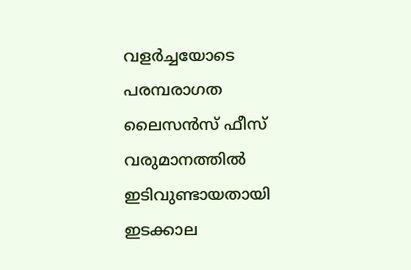വളര്‍ച്ചയോടെ പരമ്പരാഗത ലൈസന്‍സ് ഫീസ് വരുമാനത്തില്‍ ഇടിവുണ്ടായതായി ഇടക്കാല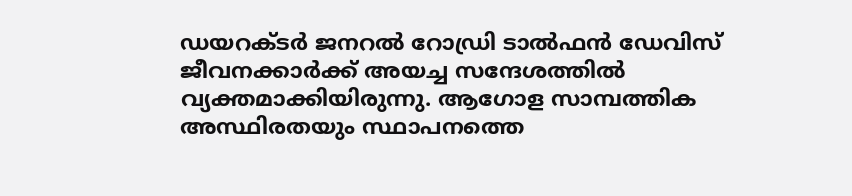ഡയറക്ടര്‍ ജനറല്‍ റോഡ്രി ടാല്‍ഫന്‍ ഡേവിസ് ജീവനക്കാര്‍ക്ക് അയച്ച സന്ദേശത്തില്‍ വ്യക്തമാക്കിയിരുന്നു. ആഗോള സാമ്പത്തിക അസ്ഥിരതയും സ്ഥാപനത്തെ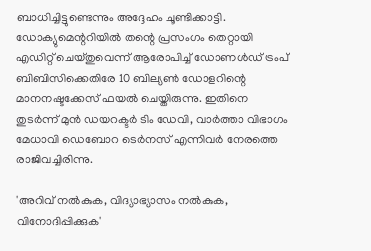ബാധിച്ചിട്ടുണ്ടെന്നും അദ്ദേഹം ചൂണ്ടിക്കാട്ടി. ഡോക്യുമെന്ററിയില്‍ തന്റെ പ്രസംഗം തെറ്റായി എഡിറ്റ് ചെയ്തുവെന്ന് ആരോപിച്ച് ഡോണള്‍ഡ് ട്രംപ് ബിബിസിക്കെതിരേ 10 ബില്യണ്‍ ഡോളറിന്റെ മാനനഷ്ടക്കേസ് ഫയല്‍ ചെയ്തിരുന്നു. ഇതിനെ തുടര്‍ന്ന് മുന്‍ ഡയറക്ടര്‍ ടിം ഡേവി, വാര്‍ത്താ വിഭാഗം മേധാവി ഡെബോറ ടെര്‍നസ് എന്നിവര്‍ നേരത്തെ രാജിവച്ചിരിന്നു.

'അറിവ് നല്‍കുക, വിദ്യാഭ്യാസം നല്‍കുക, വിനോദിപ്പിക്കുക'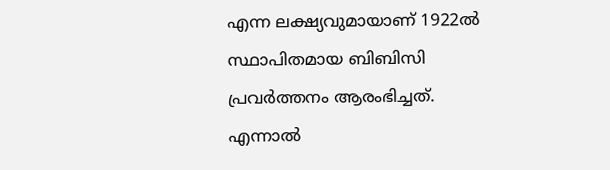എന്ന ലക്ഷ്യവുമായാണ് 1922ല്‍ സ്ഥാപിതമായ ബിബിസി പ്രവര്‍ത്തനം ആരംഭിച്ചത്. എന്നാല്‍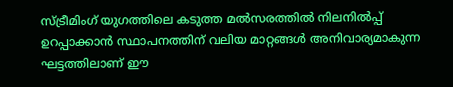സ്ട്രീമിംഗ് യുഗത്തിലെ കടുത്ത മല്‍സരത്തില്‍ നിലനില്‍പ്പ് ഉറപ്പാക്കാന്‍ സ്ഥാപനത്തിന് വലിയ മാറ്റങ്ങള്‍ അനിവാര്യമാകുന്ന ഘട്ടത്തിലാണ് ഈ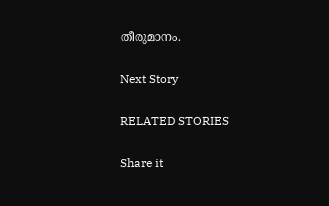തീരുമാനം.

Next Story

RELATED STORIES

Share it